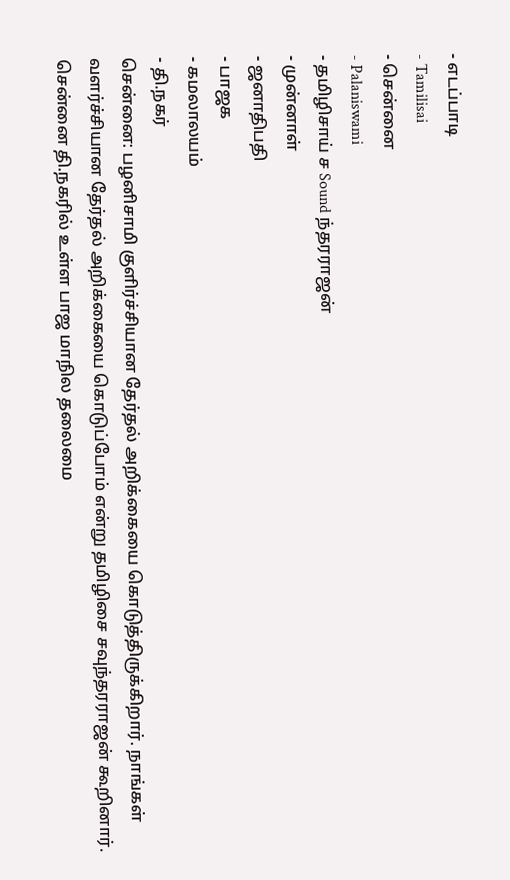- எடப்பாடி
- Tamilisai
- சென்னை
- Palaniswami
- தமிழிசாய் ச Sound ந்தரராஜன்
- முன்னாள்
- ஜனாதிபதி
- பாஜக
- கமலாலயம்
- தி.நகர்
சென்னை: பழனிசாமி குளிர்ச்சியான தேர்தல் அறிக்கையை கொடுத்திருக்கிறார். நாங்கள் வளர்ச்சியான தேர்தல் அறிக்கையை கொடுப்போம் என்று தமிழிசை சவுந்தரராஜன் கூறினார். சென்னை தி.நகரில் உள்ள பாஜ மாநில தலைமை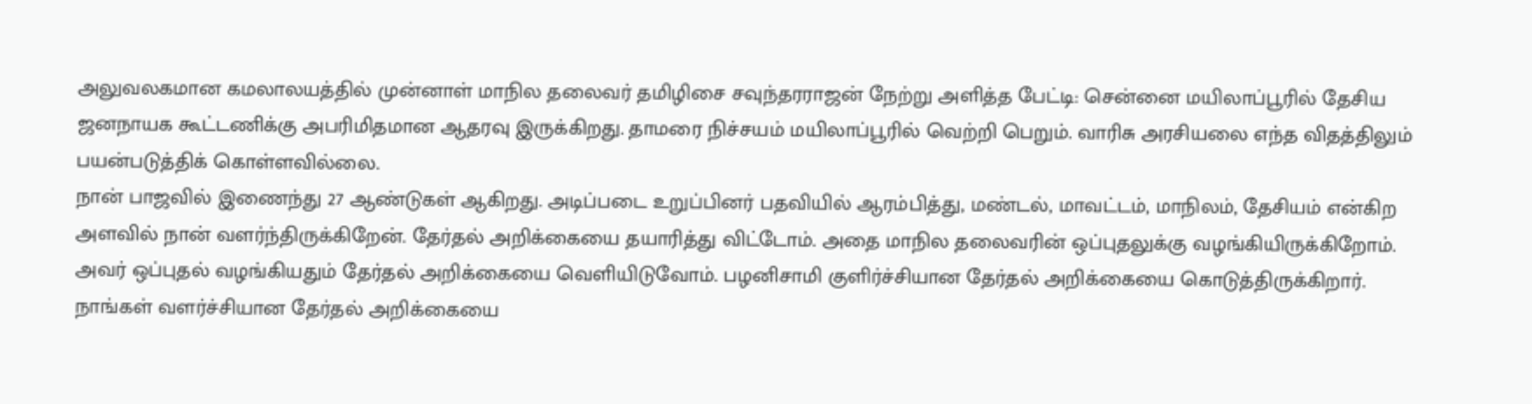அலுவலகமான கமலாலயத்தில் முன்னாள் மாநில தலைவர் தமிழிசை சவுந்தரராஜன் நேற்று அளித்த பேட்டி: சென்னை மயிலாப்பூரில் தேசிய ஜனநாயக கூட்டணிக்கு அபரிமிதமான ஆதரவு இருக்கிறது. தாமரை நிச்சயம் மயிலாப்பூரில் வெற்றி பெறும். வாரிசு அரசியலை எந்த விதத்திலும் பயன்படுத்திக் கொள்ளவில்லை.
நான் பாஜவில் இணைந்து 27 ஆண்டுகள் ஆகிறது. அடிப்படை உறுப்பினர் பதவியில் ஆரம்பித்து, மண்டல், மாவட்டம், மாநிலம், தேசியம் என்கிற அளவில் நான் வளர்ந்திருக்கிறேன். தேர்தல் அறிக்கையை தயாரித்து விட்டோம். அதை மாநில தலைவரின் ஒப்புதலுக்கு வழங்கியிருக்கிறோம். அவர் ஒப்புதல் வழங்கியதும் தேர்தல் அறிக்கையை வெளியிடுவோம். பழனிசாமி குளிர்ச்சியான தேர்தல் அறிக்கையை கொடுத்திருக்கிறார். நாங்கள் வளர்ச்சியான தேர்தல் அறிக்கையை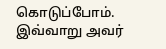கொடுப்போம். இவ்வாறு அவர்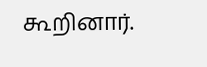கூறினார்.